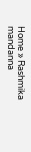Home » Rashmika mandanna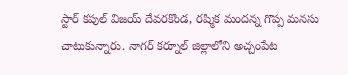స్టార్ కపుల్ విజయ్ దేవరకొండ, రష్మిక మందన్న గొప్ప మనసు చాటుకున్నారు. నాగర్ కర్నూల్ జిల్లాలోని అచ్చంపేట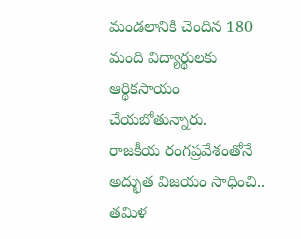మండలానికి చెందిన 180 మంది విద్యార్థులకు ఆర్థికసాయం చేయబోతున్నారు.
రాజకీయ రంగప్రవేశంతోనే అద్భుత విజయం సాధించి.. తమిళ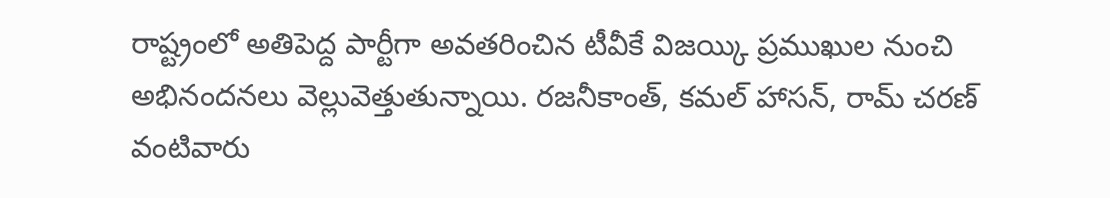రాష్ట్రంలో అతిపెద్ద పార్టీగా అవతరించిన టీవీకే విజయ్కి ప్రముఖుల నుంచి అభినందనలు వెల్లువెత్తుతున్నాయి. రజనీకాంత్, కమల్ హాసన్, రామ్ చరణ్ వంటివారు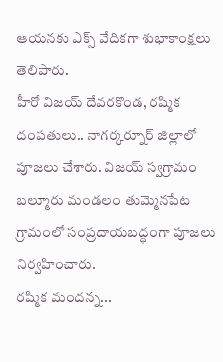ఆయనకు ఎక్స్ వేదికగా శుభాకాంక్షలు తెలిపారు.
హీరో విజయ్ దేవరకొండ, రష్మిక దంపతులు.. నాగర్కర్నూర్ జిల్లాలో పూజలు చేశారు. విజయ్ స్వగ్రామం బల్మూరు మండలం తుమ్మెనపేట గ్రామంలో సంప్రదాయబద్ధంగా పూజలు నిర్వహించారు.
రష్మిక మందన్న...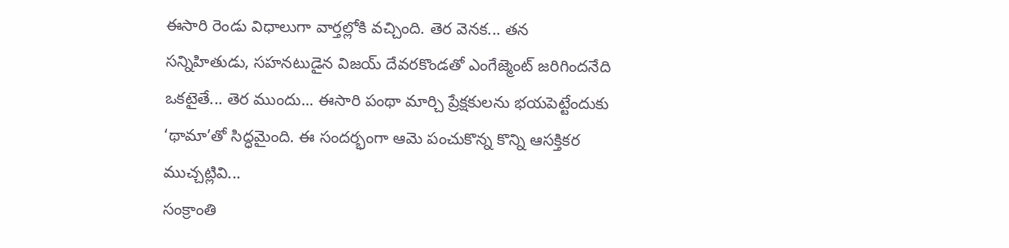ఈసారి రెండు విధాలుగా వార్తల్లోకి వచ్చింది. తెర వెనక... తన సన్నిహితుడు, సహనటుడైన విజయ్ దేవరకొండతో ఎంగేజ్మెంట్ జరిగిందనేది ఒకటైతే... తెర ముందు... ఈసారి పంథా మార్చి ప్రేక్షకులను భయపెట్టేందుకు ‘థామా’తో సిద్ధమైంది. ఈ సందర్భంగా ఆమె పంచుకొన్న కొన్ని ఆసక్తికర ముచ్చట్లివి...
సంక్రాంతి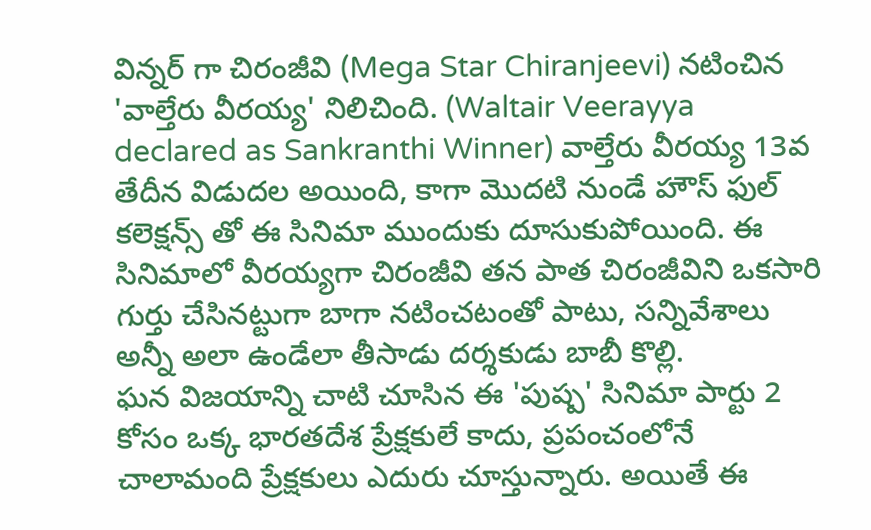విన్నర్ గా చిరంజీవి (Mega Star Chiranjeevi) నటించిన 'వాల్తేరు వీరయ్య' నిలిచింది. (Waltair Veerayya declared as Sankranthi Winner) వాల్తేరు వీరయ్య 13వ తేదీన విడుదల అయింది, కాగా మొదటి నుండే హౌస్ ఫుల్ కలెక్షన్స్ తో ఈ సినిమా ముందుకు దూసుకుపోయింది. ఈ సినిమాలో వీరయ్యగా చిరంజీవి తన పాత చిరంజీవిని ఒకసారి గుర్తు చేసినట్టుగా బాగా నటించటంతో పాటు, సన్నివేశాలు అన్నీ అలా ఉండేలా తీసాడు దర్శకుడు బాబీ కొల్లి.
ఘన విజయాన్ని చాటి చూసిన ఈ 'పుష్ప' సినిమా పార్టు 2 కోసం ఒక్క భారతదేశ ప్రేక్షకులే కాదు, ప్రపంచంలోనే చాలామంది ప్రేక్షకులు ఎదురు చూస్తున్నారు. అయితే ఈ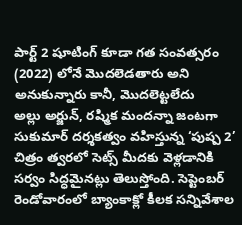పార్ట్ 2 షూటింగ్ కూడా గత సంవత్సరం (2022) లోనే మొదలెడతారు అని అనుకున్నారు కానీ, మొదలెట్టలేదు
అల్లు అర్జున్, రష్మిక మందన్నా జంటగా సుకుమార్ దర్శకత్వం వహిస్తున్న ‘పుష్ప 2’ చిత్రం త్వరలో సెట్స్ మీదకు వెళ్లడానికి సర్వం సిద్ధమైనట్లు తెలుస్తోంది. సెప్టెంబర్ రెండోవారంలో బ్యాంకాక్లో కీలక సన్నివేశాల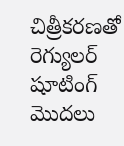చిత్రీకరణతో రెగ్యులర్ షూటింగ్ మొదలు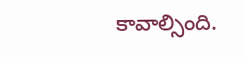కావాల్సింది.